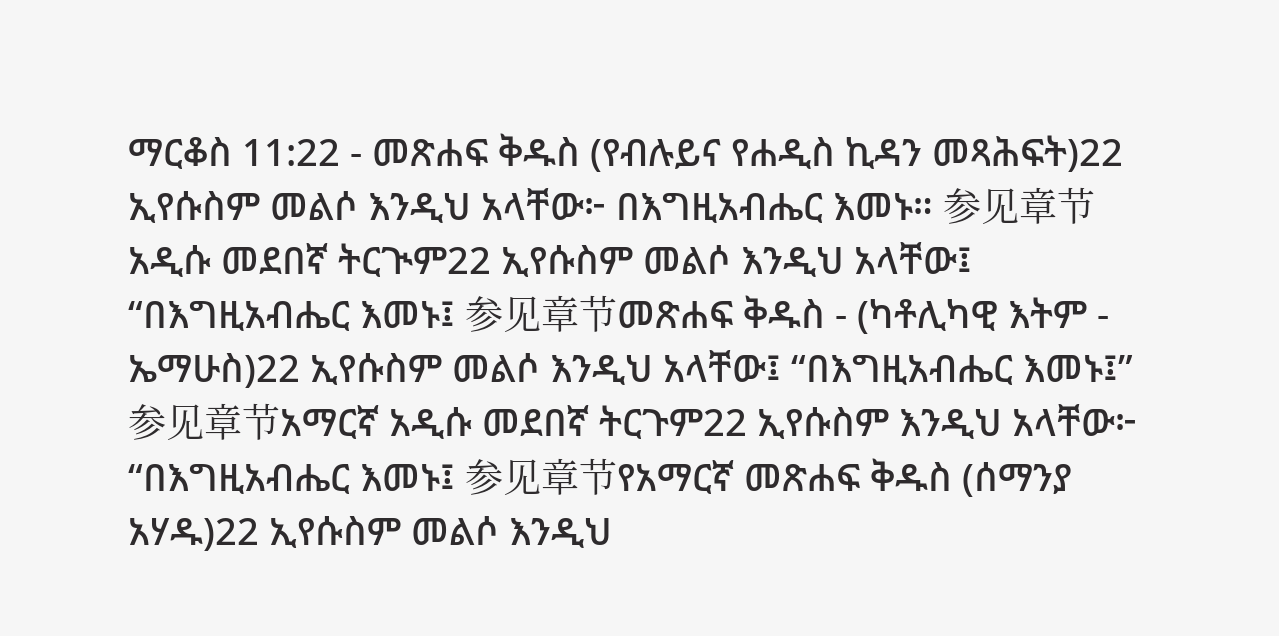ማርቆስ 11:22 - መጽሐፍ ቅዱስ (የብሉይና የሐዲስ ኪዳን መጻሕፍት)22 ኢየሱስም መልሶ እንዲህ አላቸው፦ በእግዚአብሔር እመኑ። 参见章节አዲሱ መደበኛ ትርጒም22 ኢየሱስም መልሶ እንዲህ አላቸው፤ “በእግዚአብሔር እመኑ፤ 参见章节መጽሐፍ ቅዱስ - (ካቶሊካዊ እትም - ኤማሁስ)22 ኢየሱስም መልሶ እንዲህ አላቸው፤ “በእግዚአብሔር እመኑ፤” 参见章节አማርኛ አዲሱ መደበኛ ትርጉም22 ኢየሱስም እንዲህ አላቸው፦ “በእግዚአብሔር እመኑ፤ 参见章节የአማርኛ መጽሐፍ ቅዱስ (ሰማንያ አሃዱ)22 ኢየሱስም መልሶ እንዲህ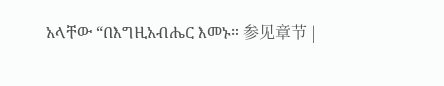አላቸው “በእግዚአብሔር እመኑ። 参见章节 |